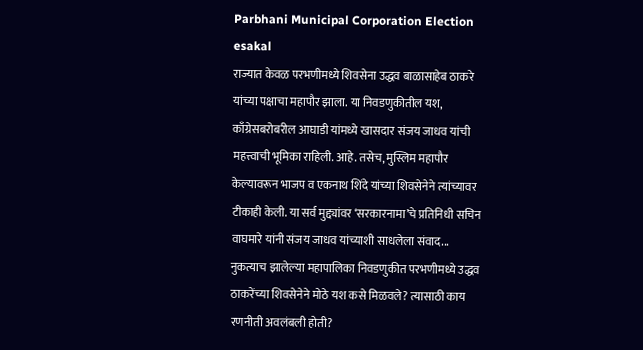Parbhani Municipal Corporation Election
esakal
राज्यात केवळ परभणीमध्ये शिवसेना उद्धव बाळासाहेब ठाकरे यांच्या पक्षाचा महापौर झाला. या निवडणुकीतील यश, काँग्रेसबरोबरील आघाडी यांमध्ये खासदार संजय जाधव यांची महत्त्वाची भूमिका राहिली. आहे. तसेच, मुस्लिम महापौर केल्यावरून भाजप व एकनाथ शिंदे यांच्या शिवसेनेने त्यांच्यावर टीकाही केली. या सर्व मुद्द्यांवर ‘सरकारनामा’चे प्रतिनिधी सचिन वाघमारे यांनी संजय जाधव यांच्याशी साधलेला संवाद...
नुकत्याच झालेल्या महापालिका निवडणुकीत परभणीमध्ये उद्धव ठाकरेंच्या शिवसेनेने मोठे यश कसे मिळवले? त्यासाठी काय रणनीती अवलंबली होती?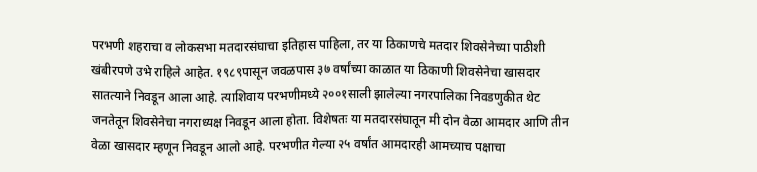परभणी शहराचा व लोकसभा मतदारसंघाचा इतिहास पाहिला, तर या ठिकाणचे मतदार शिवसेनेच्या पाठीशी खंबीरपणे उभे राहिले आहेत. १९८९पासून जवळपास ३७ वर्षांच्या काळात या ठिकाणी शिवसेनेचा खासदार सातत्याने निवडून आला आहे. त्याशिवाय परभणीमध्ये २००१साली झालेल्या नगरपालिका निवडणुकीत थेट जनतेतून शिवसेनेचा नगराध्यक्ष निवडून आला होता. विशेषतः या मतदारसंघातून मी दोन वेळा आमदार आणि तीन वेळा खासदार म्हणून निवडून आलो आहे. परभणीत गेल्या २५ वर्षांत आमदारही आमच्याच पक्षाचा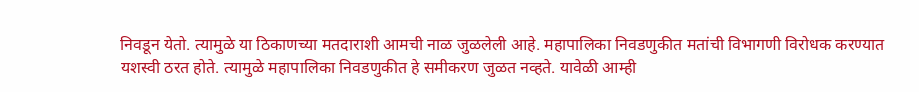निवडून येतो. त्यामुळे या ठिकाणच्या मतदाराशी आमची नाळ जुळलेली आहे. महापालिका निवडणुकीत मतांची विभागणी विरोधक करण्यात यशस्वी ठरत होते. त्यामुळे महापालिका निवडणुकीत हे समीकरण जुळत नव्हते. यावेळी आम्ही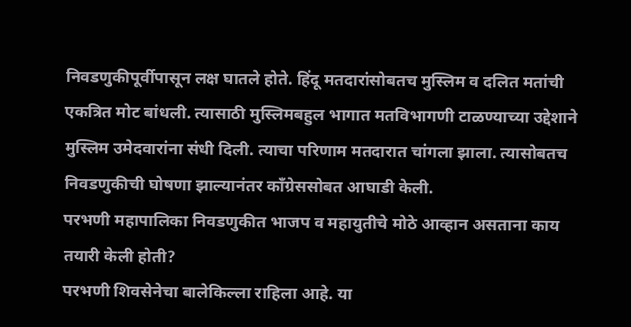निवडणुकीपूर्वीपासून लक्ष घातले होते. हिंदू मतदारांसोबतच मुस्लिम व दलित मतांची एकत्रित मोट बांधली. त्यासाठी मुस्लिमबहुल भागात मतविभागणी टाळण्याच्या उद्देशाने मुस्लिम उमेदवारांना संधी दिली. त्याचा परिणाम मतदारात चांगला झाला. त्यासोबतच निवडणुकीची घोषणा झाल्यानंतर काँग्रेससोबत आघाडी केली.
परभणी महापालिका निवडणुकीत भाजप व महायुतीचे मोठे आव्हान असताना काय तयारी केली होती?
परभणी शिवसेनेचा बालेकिल्ला राहिला आहे. या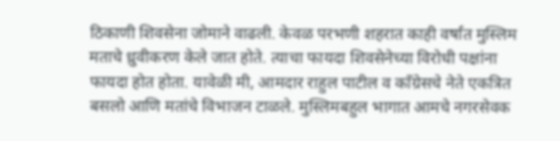ठिकाणी शिवसेना जोमाने वाढली. केवळ परभणी शहरात काही वर्षांत मुस्लिम मताचे ध्रुवीकरण केले जात होते. त्याचा फायदा शिवसेनेच्या विरोधी पक्षांना फायदा होत होता. यावेळी मी, आमदार राहुल पाटील व काँग्रेसचे नेते एकत्रित बसलो आणि मतांचे विभाजन टाळले. मुस्लिमबहुल भागात आमचे नगरसेवक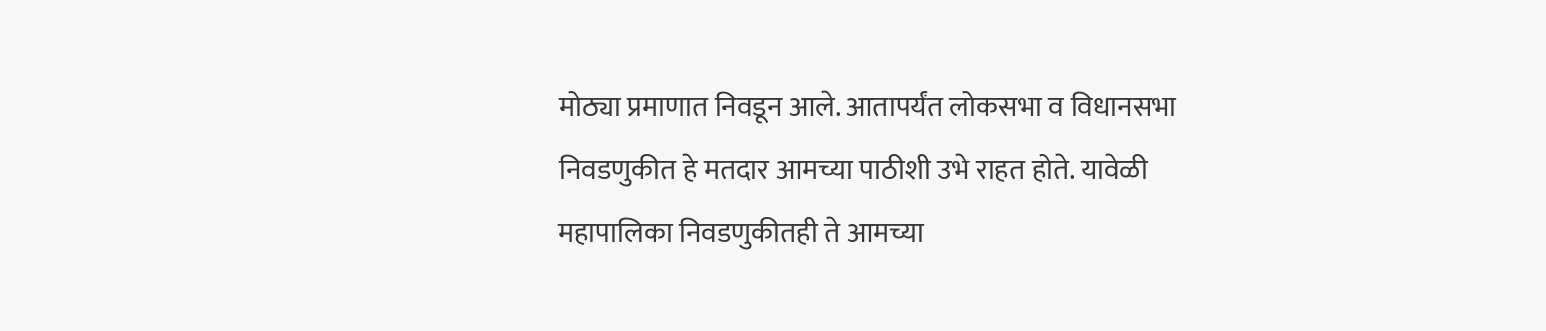मोठ्या प्रमाणात निवडून आले. आतापर्यंत लोकसभा व विधानसभा निवडणुकीत हे मतदार आमच्या पाठीशी उभे राहत होते. यावेळी महापालिका निवडणुकीतही ते आमच्या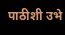पाठीशी उभे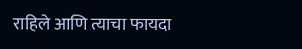राहिले आणि त्याचा फायदा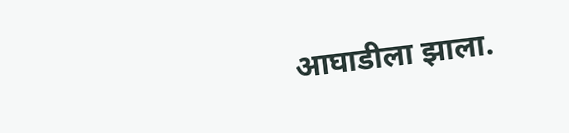आघाडीला झाला.